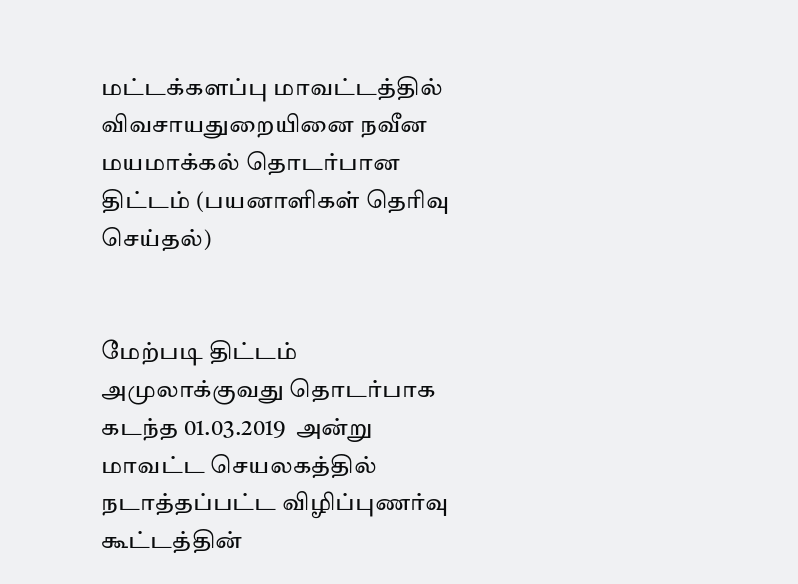மட்டக்களப்பு மாவட்டத்தில் விவசாயதுறையினை நவீன மயமாக்கல் தொடர்பான திட்டம் (பயனாளிகள் தெரிவு செய்தல்)


மேற்படி திட்டம் அமுலாக்குவது தொடர்பாக கடந்த 01.03.2019  அன்று மாவட்ட செயலகத்தில் நடாத்தப்பட்ட விழிப்புணர்வு கூட்டத்தின்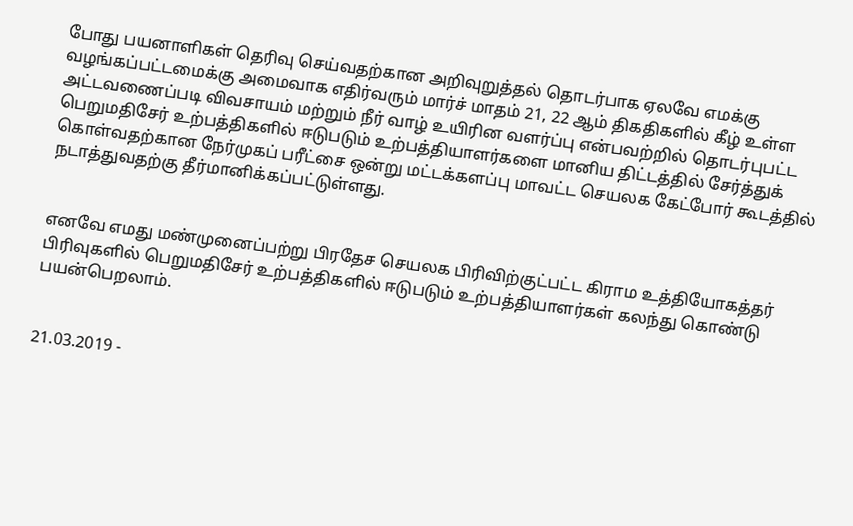போது பயனாளிகள் தெரிவு செய்வதற்கான அறிவுறுத்தல் தொடர்பாக ஏலவே எமக்கு வழங்கப்பட்டமைக்கு அமைவாக எதிர்வரும் மார்ச் மாதம் 21, 22 ஆம் திகதிகளில் கீழ் உள்ள அட்டவணைப்படி விவசாயம் மற்றும் நீர் வாழ் உயிரின வளர்ப்பு என்பவற்றில் தொடர்புபட்ட பெறுமதிசேர் உற்பத்திகளில் ஈடுபடும் உற்பத்தியாளர்களை மானிய திட்டத்தில் சேர்த்துக் கொள்வதற்கான நேர்முகப் பரீட்சை ஒன்று மட்டக்களப்பு மாவட்ட செயலக கேட்போர் கூடத்தில் நடாத்துவதற்கு தீர்மானிக்கப்பட்டுள்ளது.


எனவே எமது மண்முனைப்பற்று பிரதேச செயலக பிரிவிற்குட்பட்ட கிராம உத்தியோகத்தர் பிரிவுகளில் பெறுமதிசேர் உற்பத்திகளில் ஈடுபடும் உற்பத்தியாளர்கள் கலந்து கொண்டு பயன்பெறலாம்.


21.03.2019 -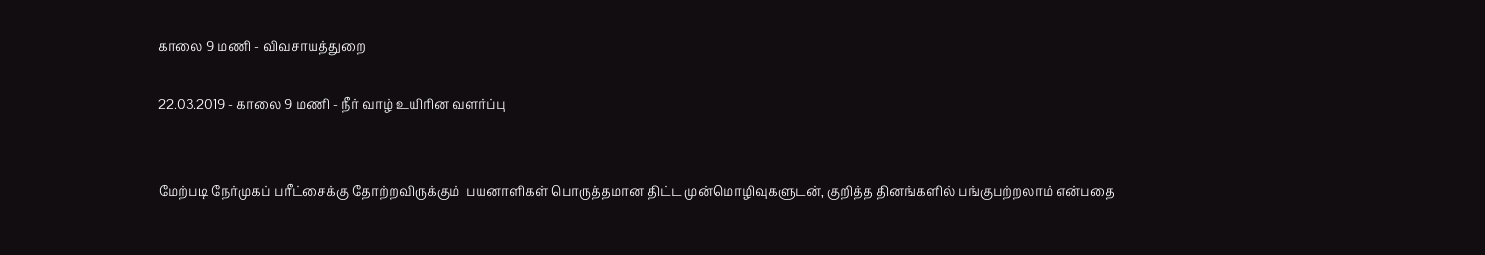காலை 9 மணி - விவசாயத்துறை

22.03.2019 - காலை 9 மணி - நீர் வாழ் உயிரின வளர்ப்பு


மேற்படி நேர்முகப் பரீட்சைக்கு தோற்றவிருக்கும்  பயனாளிகள் பொருத்தமான திட்ட முன்மொழிவுகளுடன், குறித்த தினங்களில் பங்குபற்றலாம் என்பதை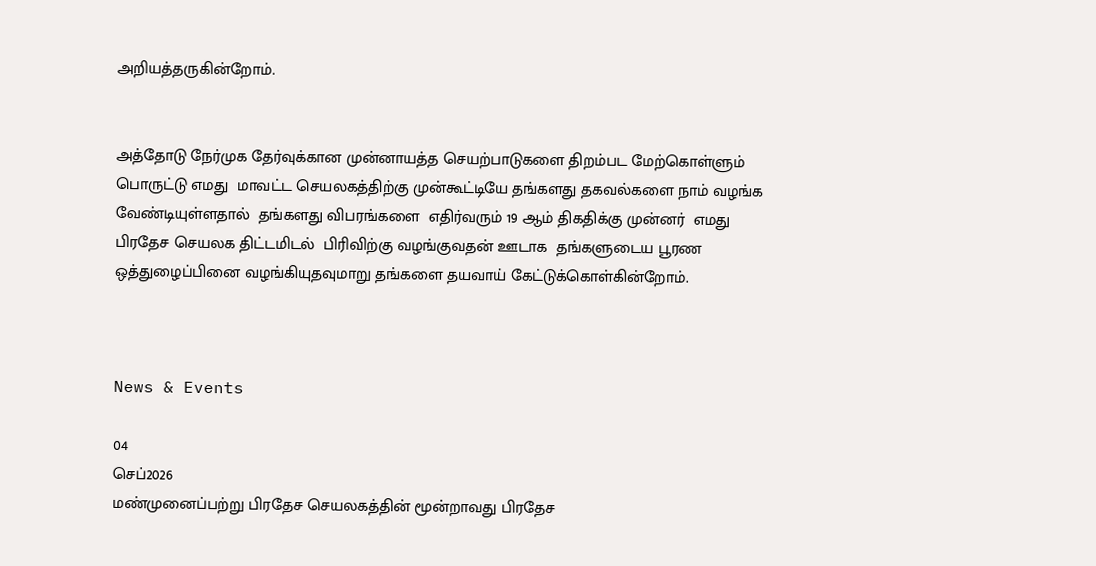அறியத்தருகின்றோம்.


அத்தோடு நேர்முக தேர்வுக்கான முன்னாயத்த செயற்பாடுகளை திறம்பட மேற்கொள்ளும் பொருட்டு எமது  மாவட்ட செயலகத்திற்கு முன்கூட்டியே தங்களது தகவல்களை நாம் வழங்க வேண்டியுள்ளதால்  தங்களது விபரங்களை  எதிர்வரும் 19 ஆம் திகதிக்கு முன்னர்  எமது பிரதேச செயலக திட்டமிடல்  பிரிவிற்கு வழங்குவதன் ஊடாக  தங்களுடைய பூரண ஒத்துழைப்பினை வழங்கியுதவுமாறு தங்களை தயவாய் கேட்டுக்கொள்கின்றோம்.



News & Events

04
செப்2026
மண்முனைப்பற்று பிரதேச செயலகத்தின் மூன்றாவது பிரதேச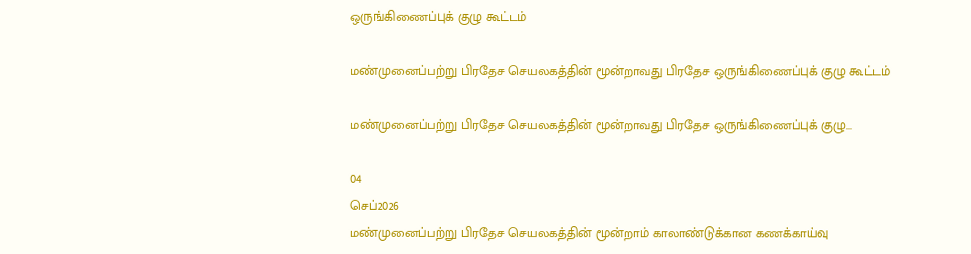ஒருங்கிணைப்புக் குழு கூட்டம்

மண்முனைப்பற்று பிரதேச செயலகத்தின் மூன்றாவது பிரதேச ஒருங்கிணைப்புக் குழு கூட்டம்

மண்முனைப்பற்று பிரதேச செயலகத்தின் மூன்றாவது பிரதேச ஒருங்கிணைப்புக் குழு...

04
செப்2026
மண்முனைப்பற்று பிரதேச செயலகத்தின் மூன்றாம் காலாண்டுக்கான கணக்காய்வு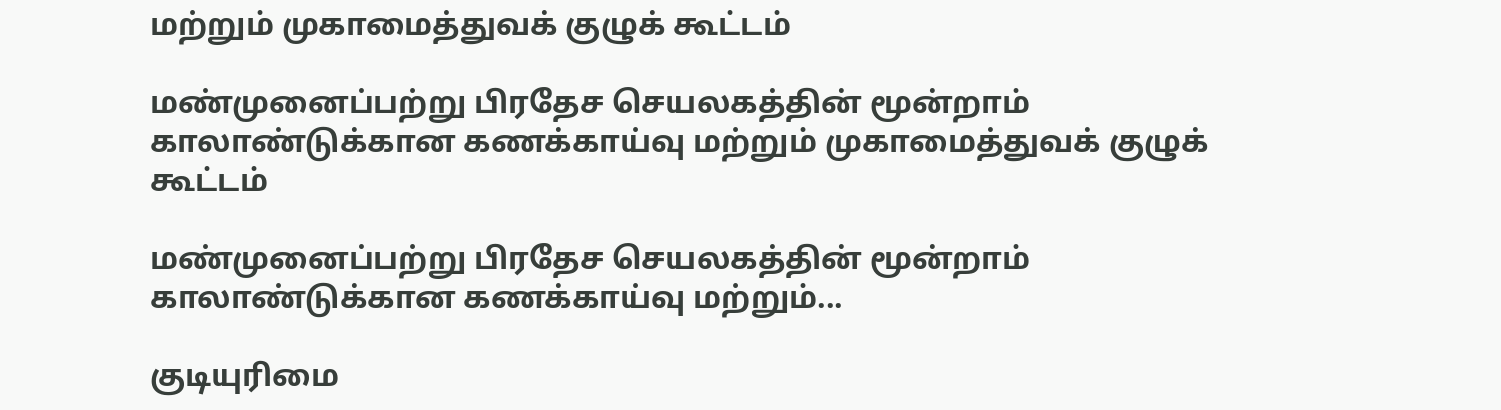மற்றும் முகாமைத்துவக் குழுக் கூட்டம்

மண்முனைப்பற்று பிரதேச செயலகத்தின் மூன்றாம் காலாண்டுக்கான கணக்காய்வு மற்றும் முகாமைத்துவக் குழுக் கூட்டம்

மண்முனைப்பற்று பிரதேச செயலகத்தின் மூன்றாம் காலாண்டுக்கான கணக்காய்வு மற்றும்...

குடியுரிமை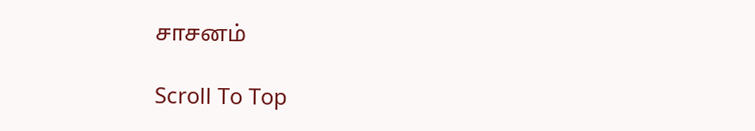சாசனம்

Scroll To Top